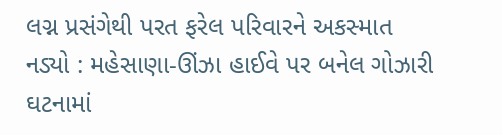લગ્ન પ્રસંગેથી પરત ફરેલ પરિવારને અકસ્માત નડ્યો : મહેસાણા-ઊંઝા હાઈવે પર બનેલ ગોઝારી ઘટનામાં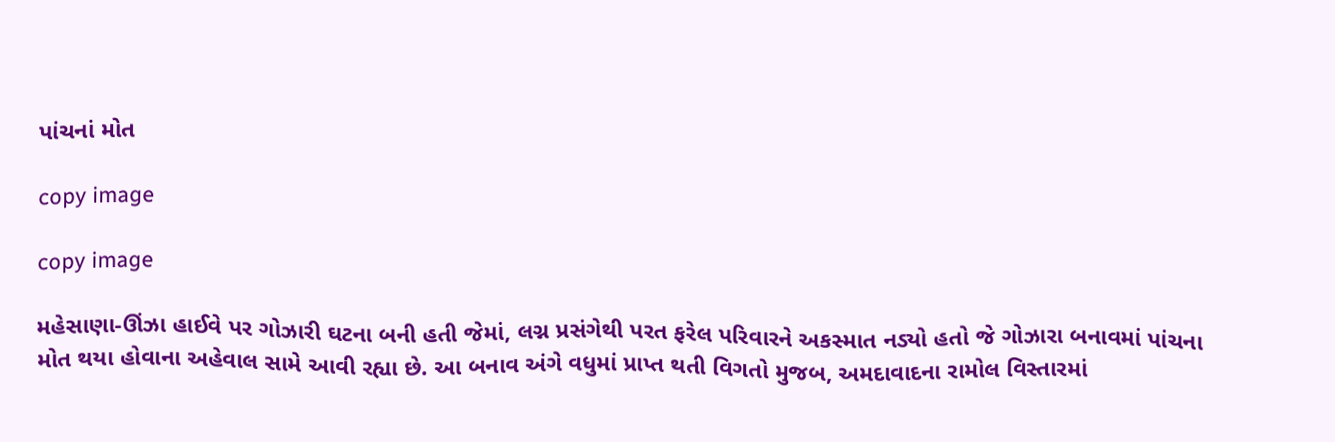પાંચનાં મોત

copy image

copy image

મહેસાણા-ઊંઝા હાઈવે પર ગોઝારી ઘટના બની હતી જેમાં, લગ્ન પ્રસંગેથી પરત ફરેલ પરિવારને અકસ્માત નડ્યો હતો જે ગોઝારા બનાવમાં પાંચના મોત થયા હોવાના અહેવાલ સામે આવી રહ્યા છે. આ બનાવ અંગે વધુમાં પ્રાપ્ત થતી વિગતો મુજબ, અમદાવાદના રામોલ વિસ્તારમાં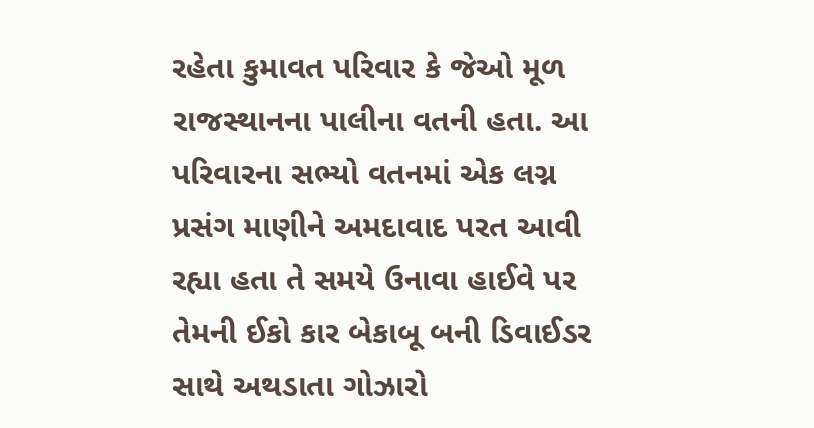રહેતા કુમાવત પરિવાર કે જેઓ મૂળ રાજસ્થાનના પાલીના વતની હતા. આ પરિવારના સભ્યો વતનમાં એક લગ્ન પ્રસંગ માણીને અમદાવાદ પરત આવી રહ્યા હતા તે સમયે ઉનાવા હાઈવે પર તેમની ઈકો કાર બેકાબૂ બની ડિવાઈડર સાથે અથડાતા ગોઝારો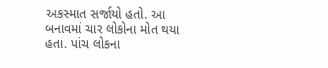અકસ્માત સર્જાયો હતો. આ બનાવમાં ચાર લોકોના મોત થયા હતા. પાંચ લોકના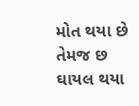મોત થયા છે તેમજ છ ઘાયલ થયા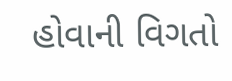હોવાની વિગતો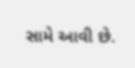સામે આવી છે.